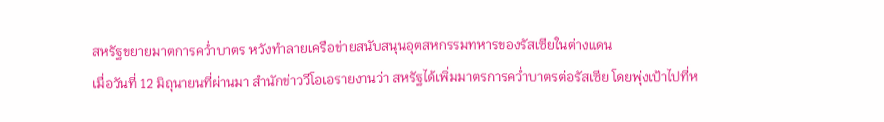สหรัฐขยายมาตการคว่ำบาตร หวังทำลายเครือข่ายสนับสนุนอุตสหกรรมทหารของรัสเซียในต่างแดน
เมื่อวันที่ 12 มิถุนายนที่ผ่านมา สำนักข่าววีโอเอรายงานว่า สหรัฐได้เพิ่มมาตรการคว่ำบาตรต่อรัสเซีย โดยพุ่งเป้าไปที่ห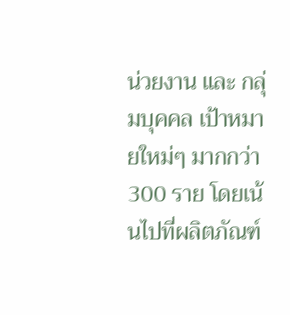น่วยงาน และ กลุ่มบุคคล เป้าหมายใหม่ๆ มากกว่า 300 ราย โดยเน้นไปที่ผลิตภัณฑ์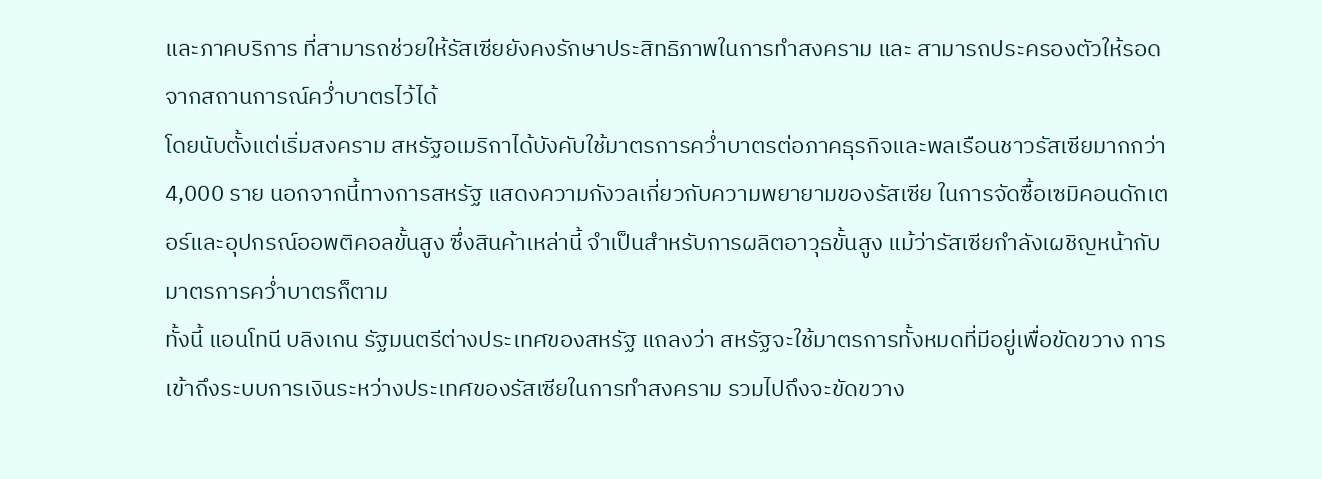และภาคบริการ ที่สามารถช่วยให้รัสเซียยังคงรักษาประสิทธิภาพในการทำสงคราม และ สามารถประครองตัวให้รอดจากสถานการณ์คว่ำบาตรไว้ได้
โดยนับตั้งแต่เริ่มสงคราม สหรัฐอเมริกาได้บังคับใช้มาตรการคว่ำบาตรต่อภาคธุรกิจและพลเรือนชาวรัสเซียมากกว่า 4,000 ราย นอกจากนี้ทางการสหรัฐ แสดงความกังวลเกี่ยวกับความพยายามของรัสเซีย ในการจัดซื้อเซมิคอนดักเตอร์และอุปกรณ์ออพติคอลขั้นสูง ซึ่งสินค้าเหล่านี้ จำเป็นสำหรับการผลิตอาวุธขั้นสูง แม้ว่ารัสเซียกำลังเผชิญหน้ากับมาตรการคว่ำบาตรก็ตาม
ทั้งนี้ แอนโทนี บลิงเกน รัฐมนตรีต่างประเทศของสหรัฐ แถลงว่า สหรัฐจะใช้มาตรการทั้งหมดที่มีอยู่เพื่อขัดขวาง การเข้าถึงระบบการเงินระหว่างประเทศของรัสเซียในการทำสงคราม รวมไปถึงจะขัดขวาง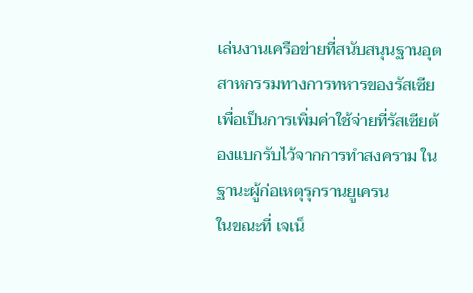เล่นงานเครือข่ายที่สนับสนุนฐานอุตสาหกรรมทางการทหารของรัสเซีย เพื่อเป็นการเพิ่มค่าใช้จ่ายที่รัสเซียต้องแบกรับไว้จากการทำสงคราม ในฐานะผู้ก่อเหตุรุกรานยูเครน
ในขณะที่ เจเน็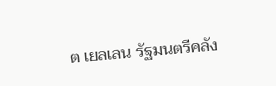ต เยลเลน รัฐมนตรีคลัง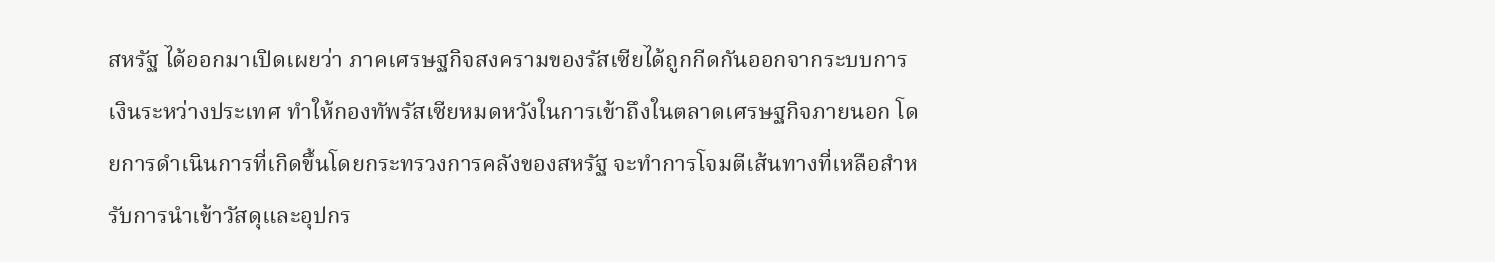สหรัฐ ได้ออกมาเปิดเผยว่า ภาคเศรษฐกิจสงครามของรัสเซียได้ถูกกีดกันออกจากระบบการเงินระหว่างประเทศ ทำให้กองทัพรัสเซียหมดหวังในการเข้าถึงในตลาดเศรษฐกิจภายนอก โดยการดำเนินการที่เกิดขึ้นโดยกระทรวงการคลังของสหรัฐ จะทำการโจมตีเส้นทางที่เหลือสำหรับการนำเข้าวัสดุและอุปกร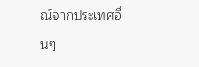ณ์จากประเทศอื่นๆ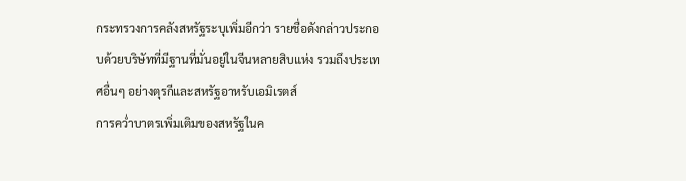กระทรวงการคลังสหรัฐระบุเพิ่มอีกว่า รายชื่อดังกล่าวประกอบด้วยบริษัทที่มีฐานที่มั่นอยู่ในจีนหลายสิบแห่ง รวมถึงประเทศอื่นๆ อย่างตุรกีและสหรัฐอาหรับเอมิเรตส์
การคว่ำบาตรเพิ่มเติมของสหรัฐในค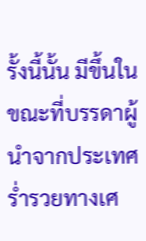รั้งนี้นั้น มีขึ้นในขณะที่บรรดาผู้นำจากประเทศร่ำรวยทางเศ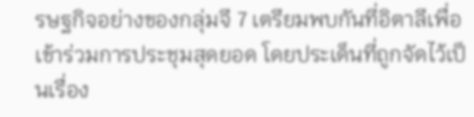รษฐกิจอย่างของกลุ่มจี 7 เตรียมพบกันที่อิตาลีเพื่อเข้าร่วมการประชุมสุดยอด โดยประเด็นที่ถูกจัดไว้เป็นเรื่อง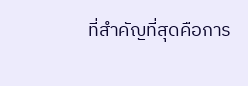ที่สำคัญที่สุดคือการ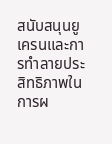สนับสนุนยูเครนและการทำลายประสิทธิภาพในการผ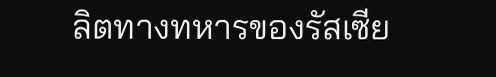ลิตทางทหารของรัสเซีย